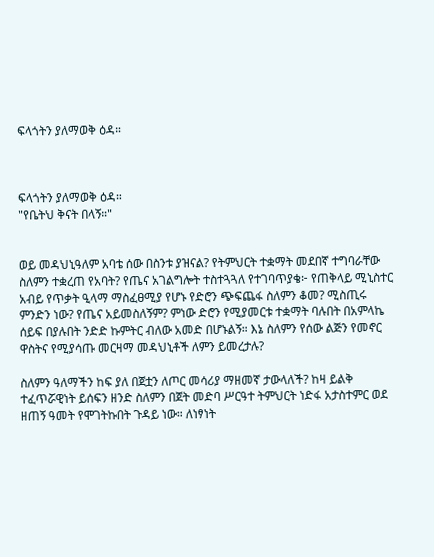ፍላጎትን ያለማወቅ ዕዳ።



ፍላጎትን ያለማወቅ ዕዳ።
"የቤትህ ቅናት በላኝ።"


ወይ መዳህኒዓለም አባቴ ሰው በስንቱ ያዝናል? የትምህርት ተቋማት መደበኛ ተግባራቸው ስለምን ተቋረጠ የአባት? የጤና አገልግሎት ተስተጓጓለ የተገባጥያቄ፦ የጠቅላይ ሚኒስተር አብይ የጥቃት ዒላማ ማስፈፀሚያ የሆኑ የድሮን ጭፍጨፋ ስለምን ቆመ? ሚስጢሩ ምንድን ነው? የጤና አይመስለኝም? ምነው ድሮን የሚያመርቱ ተቋማት ባሉበት በአምላኬ ሰይፍ በያሉበት ንድድ ኩምትር ብለው አመድ በሆኑልኝ። እኔ ስለምን የሰው ልጅን የመኖር ዋስትና የሚያሳጡ መርዛማ መዳህኒቶች ለምን ይመረታሉ?

ስለምን ዓለማችን ከፍ ያለ በጀቷን ለጦር መሳሪያ ማዘመኛ ታውላለች? ከዛ ይልቅ ተፈጥሯዊነት ይሰፍን ዘንድ ስለምን በጀት መድባ ሥርዓተ ትምህርት ነድፋ አታስተምር ወደ ዘጠኝ ዓመት የሞገትኩበት ጉዳይ ነው። ለነፃነት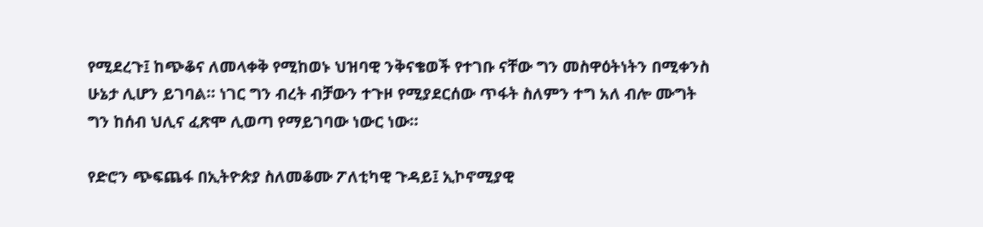የሚደረጉ፤ ከጭቆና ለመላቀቅ የሚከወኑ ህዝባዊ ንቅናቄወች የተገቡ ናቸው ግን መስዋዕትነትን በሚቀንስ ሁኔታ ሊሆን ይገባል። ነገር ግን ብረት ብቻውን ተጉዞ የሚያደርሰው ጥፋት ስለምን ተግ አለ ብሎ ሙግት ግን ከሰብ ህሊና ፈጽሞ ሊወጣ የማይገባው ነውር ነው።

የድሮን ጭፍጨፋ በኢትዮጵያ ስለመቆሙ ፖለቲካዊ ጉዳይ፤ ኢኮኖሚያዊ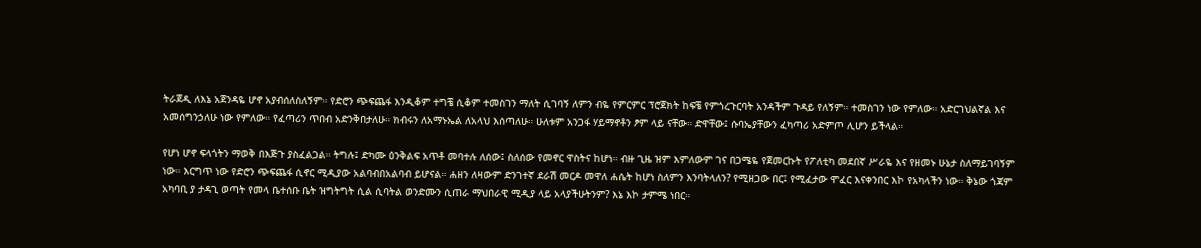ትራጀዲ ለእኔ አጀንዳዬ ሆኖ አያብሰለስለኝም። የድሮን ጭፍጨፋ እንዲቆም ተግቼ ሲቆም ተመስገን ማለት ሲገባኝ ለምን ብዬ የምርምር ፕሮጀክት ከፍቼ የምጎረጉርባት አንዳችም ጉዳይ የለኝም። ተመስገን ነው የምለው። አድርገህልኛል እና አመሰግንኃለሁ ነው የምለው። የፈጣሪን ጥበብ አድንቅበታለሁ። ክብሩን ለአማኑኤል ለአላህ እሰጣለሁ። ሁለቱም አንጋፋ ሃይማኖቶን ፆም ላይ ናቸው። ድዋቸው፤ ሱባኤያቸውን ፈካጣሪ አድምጦ ሊሆን ይችላል።

የሆነ ሆኖ ፍላጎትን ማወቅ በእጅጉ ያስፈልጋል። ትግሉ፤ ድካሙ ዕንቅልፍ አጥቶ መባተሉ ለሰው፤ ስለሰው የመኖር ዋስትና ከሆነ። ብዙ ጊዜ ዝም እምለውም ገና በጋሜዬ የጀመርኩት የፖለቲካ መደበኛ ሥራዬ እና የዘመኑ ሁኔታ ስለማይገባኝም ነው። እርግጥ ነው የድሮን ጭፍጨፋ ሲኖር ሚዲያው አልባብበአልባብ ይሆናል። ሐዘን ለዛውም ድንገተኛ ደራሽ መርዶ መዋለ ሐሴት ከሆነ ስለምን እንባትላለን? የሚዘጋው በር፤ የሚፈታው ሞፈር እናቀንበር እኮ የአካላችን ነው። ቅኔው ጎጃም አካባቢ ያ ታዳጊ ወጣት የመላ ቤተሰቡ ቤት ዝግትግት ሲል ሲባትል ወንድሙን ሲጠራ ማህበራዊ ሚዲያ ላይ አላያችሁትንም? እኔ እኮ ታምሜ ነበር።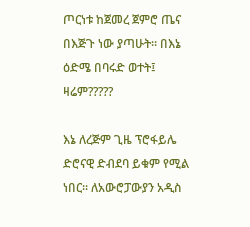ጦርነቱ ከጀመረ ጀምሮ ጤና በእጅጉ ነው ያጣሁት። በእኔ ዕድሜ በባሩድ ወተት፤ ዛሬም?????

እኔ ለረጅም ጊዜ ፕሮፋይሌ ድሮናዊ ድብደባ ይቁም የሚል ነበር። ለአውሮፓውያን አዲስ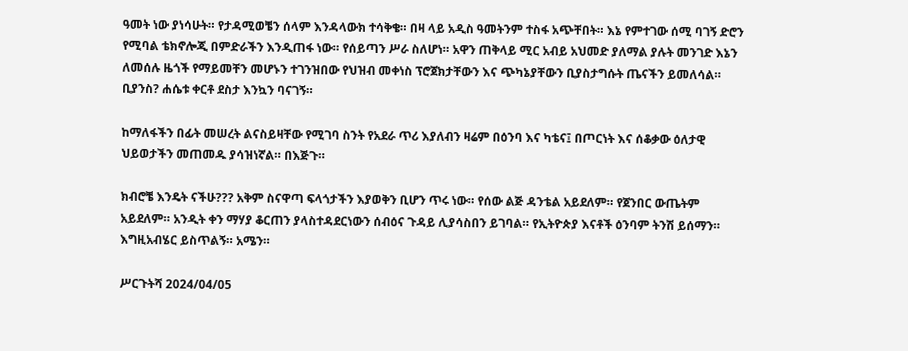ዓመት ነው ያነሳሁት። የታዳሚወቼን ሰላም እንዳላውክ ተሳቅቄ። በዛ ላይ አዲስ ዓመትንም ተስፋ አጭቸበት። እኔ የምተገው ሰሚ ባገኝ ድሮን የሚባል ቴክኖሎጂ በምድራችን እንዲጠፋ ነው። የሰይጣን ሥራ ስለሆነ። አዋን ጠቅላይ ሚር አብይ አህመድ ያለማል ያሉት መንገድ እኔን ለመሰሉ ዜጎች የማይመቸን መሆኑን ተገንዝበው የህዝብ መቀነስ ፕሮጀክታቸውን እና ጭካኔያቸውን ቢያስታግሱት ጤናችን ይመለሳል። ቢያንስ? ሐሴቱ ቀርቶ ደስታ እንኳን ባናገኝ።

ከማለፋችን በፊት መሠረት ልናስይዛቸው የሚገባ ስንት የአደራ ጥሪ እያለብን ዛሬም በዕንባ እና ካቴና፤ በጦርነት እና ሰቆቃው ዕለታዊ ህይወታችን መጠመዱ ያሳዝነኛል። በእጅጉ።

ክብሮቼ እንዴት ናችሁ??? አቅም ስናዋጣ ፍላጎታችን እያወቅን ቢሆን ጥሩ ነው። የሰው ልጅ ዳንቴል አይደለም። የጀንበር ውጤትም አይደለም። አንዲት ቀን ማሃያ ቆርጠን ያላስተዳደርነውን ሰብዕና ጉዳይ ሊያሳስበን ይገባል። የኢትዮጵያ እናቶች ዕንባም ትንሽ ይሰማን።
እግዚአብሄር ይስጥልኝ። አሜን።

ሥርጉትሻ 2024/04/05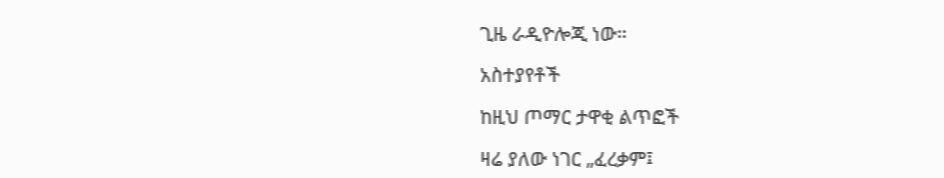ጊዜ ራዲዮሎጂ ነው።

አስተያየቶች

ከዚህ ጦማር ታዋቂ ልጥፎች

ዛሬ ያለው ነገር „ፈረቃም፤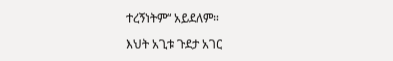ተረኝነትም“ አይደለም።

እህት አጊቱ ጉደታ አገር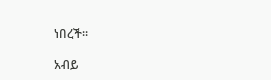ነበረች።

አብይ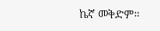ኬኛ መቅድም።